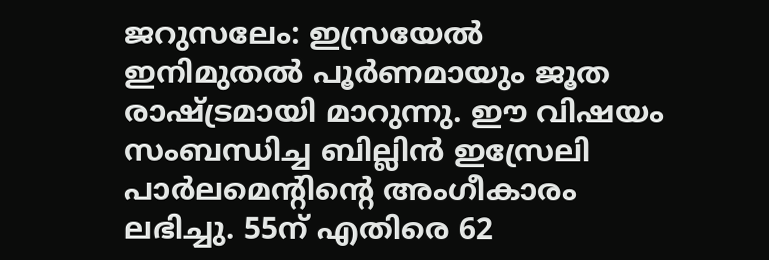ജറുസലേം: ഇസ്രയേല്‍ ഇനിമുതല്‍ പൂര്‍ണമായും ജൂത രാഷ്ട്രമായി മാറുന്നു. ഈ വിഷയം സംബന്ധിച്ച ബില്ലിന്‍ ഇസ്രേലി പാര്‍ലമെന്റിന്റെ അംഗീകാരം ലഭിച്ചു. 55ന് എതിരെ 62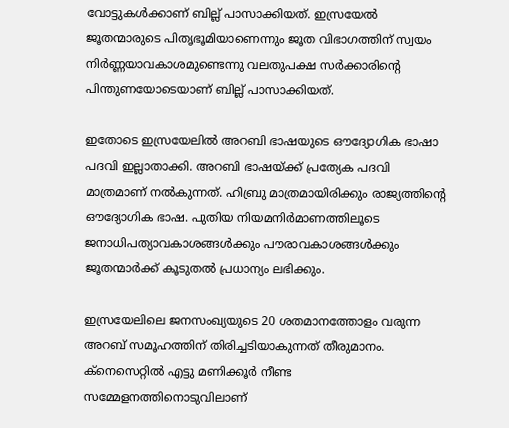വോട്ടുകള്‍ക്കാണ് ബില്ല് പാസാക്കിയത്. ഇസ്രയേല്‍ ജൂതന്മാരുടെ പിതൃഭൂമിയാണെന്നും ജൂത വിഭാഗത്തിന് സ്വയം നിര്‍ണ്ണയാവകാശമുണ്ടെന്നു വലതുപക്ഷ സര്‍ക്കാരിന്റെ പിന്തുണയോടെയാണ് ബില്ല് പാസാക്കിയത്.

ഇതോടെ ഇസ്രയേലില്‍ അറബി ഭാഷയുടെ ഔദ്യോഗിക ഭാഷാ പദവി ഇല്ലാതാക്കി. അറബി ഭാഷയ്ക്ക് പ്രത്യേക പദവി മാത്രമാണ് നല്‍കുന്നത്. ഹിബ്രു മാത്രമായിരിക്കും രാജ്യത്തിന്റെ ഔദ്യോഗിക ഭാഷ. പുതിയ നിയമനിര്‍മാണത്തിലൂടെ ജനാധിപത്യാവകാശങ്ങള്‍ക്കും പൗരാവകാശങ്ങള്‍ക്കും ജൂതന്മാര്‍ക്ക് കൂടുതല്‍ പ്രധാന്യം ലഭിക്കും.

ഇസ്രയേലിലെ ജനസംഖ്യയുടെ 20 ശതമാനത്തോളം വരുന്ന അറബ് സമൂഹത്തിന് തിരിച്ചടിയാകുന്നത് തീരുമാനം. ക്‌നെസെറ്റില്‍ എട്ടു മണിക്കൂര്‍ നീണ്ട സമ്മേളനത്തിനൊടുവിലാണ്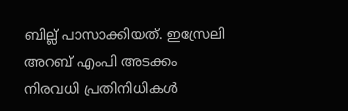ബില്ല് പാസാക്കിയത്. ഇസ്രേലി അറബ് എംപി അടക്കം നിരവധി പ്രതിനിധികള്‍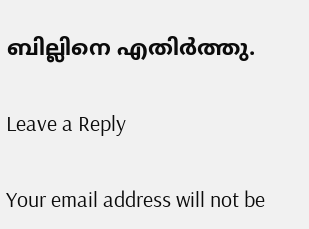ബില്ലിനെ എതിര്‍ത്തു.

Leave a Reply

Your email address will not be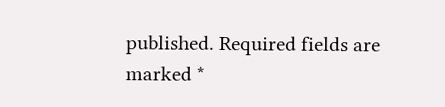published. Required fields are marked *